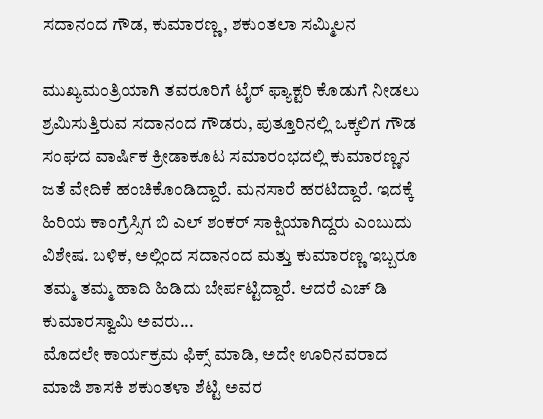ಸದಾನಂದ ಗೌಡ, ಕುಮಾರಣ್ಣ, ಶಕುಂತಲಾ ಸಮ್ಮಿಲನ

ಮುಖ್ಯಮಂತ್ರಿಯಾಗಿ ತವರೂರಿಗೆ ಟೈರ್ ಫ್ಯಾಕ್ಟರಿ ಕೊಡುಗೆ ನೀಡಲು ಶ್ರಮಿಸುತ್ತಿರುವ ಸದಾನಂದ ಗೌಡರು, ಪುತ್ತೂರಿನಲ್ಲಿ ಒಕ್ಕಲಿಗ ಗೌಡ ಸಂಘದ ವಾರ್ಷಿಕ ಕ್ರೀಡಾಕೂಟ ಸಮಾರಂಭದಲ್ಲಿ ಕುಮಾರಣ್ಣನ ಜತೆ ವೇದಿಕೆ ಹಂಚಿಕೊಂಡಿದ್ದಾರೆ. ಮನಸಾರೆ ಹರಟಿದ್ದಾರೆ. ಇದಕ್ಕೆ ಹಿರಿಯ ಕಾಂಗ್ರೆಸ್ಸಿಗ ಬಿ ಎಲ್ ಶಂಕರ್ ಸಾಕ್ಷಿಯಾಗಿದ್ದರು ಎಂಬುದು ವಿಶೇಷ. ಬಳಿಕ, ಅಲ್ಲಿಂದ ಸದಾನಂದ ಮತ್ತು ಕುಮಾರಣ್ಣ ಇಬ್ಬರೂ ತಮ್ಮ ತಮ್ಮ ಹಾದಿ ಹಿಡಿದು ಬೇರ್ಪಟ್ಟಿದ್ದಾರೆ. ಆದರೆ ಎಚ್ ಡಿ ಕುಮಾರಸ್ವಾಮಿ ಅವರು...
ಮೊದಲೇ ಕಾರ್ಯಕ್ರಮ ಫಿಕ್ಸ್ ಮಾಡಿ, ಅದೇ ಊರಿನವರಾದ ಮಾಜಿ ಶಾಸಕಿ ಶಕುಂತಳಾ ಶೆಟ್ಟಿ ಅವರ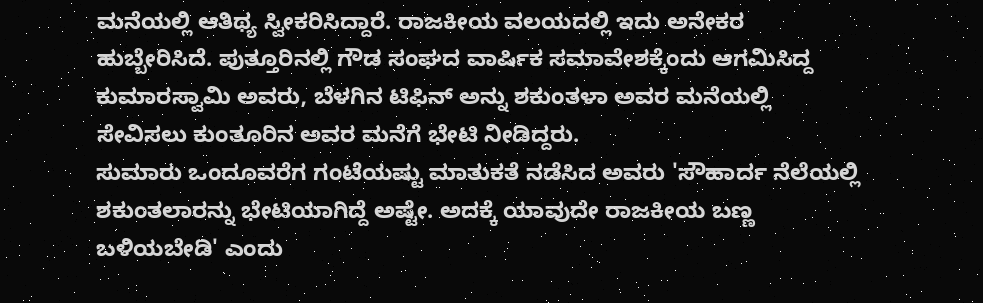ಮನೆಯಲ್ಲಿ ಆತಿಥ್ಯ ಸ್ವೀಕರಿಸಿದ್ದಾರೆ. ರಾಜಕೀಯ ವಲಯದಲ್ಲಿ ಇದು ಅನೇಕರ ಹುಬ್ಬೇರಿಸಿದೆ. ಪುತ್ತೂರಿನಲ್ಲಿ ಗೌಡ ಸಂಘದ ವಾರ್ಷಿಕ ಸಮಾವೇಶಕ್ಕೆಂದು ಆಗಮಿಸಿದ್ದ ಕುಮಾರಸ್ವಾಮಿ ಅವರು, ಬೆಳಗಿನ ಟಿಫಿನ್ ಅನ್ನು ಶಕುಂತಳಾ ಅವರ ಮನೆಯಲ್ಲಿ ಸೇವಿಸಲು ಕುಂತೂರಿನ ಅವರ ಮನೆಗೆ ಭೇಟಿ ನೀಡಿದ್ದರು.
ಸುಮಾರು ಒಂದೂವರೆಗ ಗಂಟೆಯಷ್ಟು ಮಾತುಕತೆ ನಡೆಸಿದ ಅವರು 'ಸೌಹಾರ್ದ ನೆಲೆಯಲ್ಲಿ ಶಕುಂತಲಾರನ್ನು ಭೇಟಿಯಾಗಿದ್ದೆ ಅಷ್ಟೇ. ಅದಕ್ಕೆ ಯಾವುದೇ ರಾಜಕೀಯ ಬಣ್ಣ ಬಳಿಯಬೇಡಿ' ಎಂದು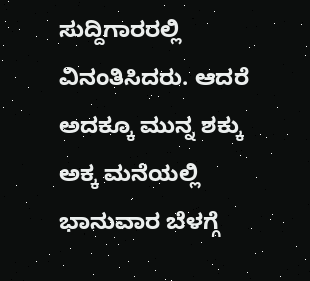ಸುದ್ದಿಗಾರರಲ್ಲಿ ವಿನಂತಿಸಿದರು. ಆದರೆ ಅದಕ್ಕೂ ಮುನ್ನ ಶಕ್ಕು ಅಕ್ಕ ಮನೆಯಲ್ಲಿ ಭಾನುವಾರ ಬೆಳಗ್ಗೆ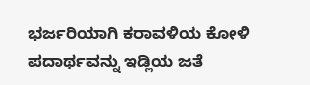ಭರ್ಜರಿಯಾಗಿ ಕರಾವಳಿಯ ಕೋಳಿ ಪದಾರ್ಥವನ್ನು ಇಡ್ಲಿಯ ಜತೆ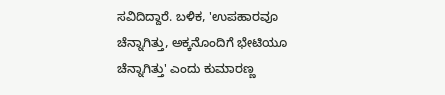ಸವಿದಿದ್ದಾರೆ. ಬಳಿಕ, 'ಉಪಹಾರವೂ ಚೆನ್ನಾಗಿತ್ತು, ಅಕ್ಕನೊಂದಿಗೆ ಭೇಟಿಯೂ ಚೆನ್ನಾಗಿತ್ತು' ಎಂದು ಕುಮಾರಣ್ಣ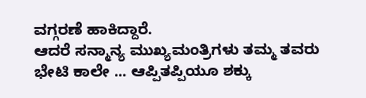ವಗ್ಗರಣೆ ಹಾಕಿದ್ದಾರೆ.
ಆದರೆ ಸನ್ಮಾನ್ಯ ಮುಖ್ಯಮಂತ್ರಿಗಳು ತಮ್ಮ ತವರು ಭೇಟಿ ಕಾಲೇ ... ಆಪ್ಪಿತಪ್ಪಿಯೂ ಶಕ್ಕು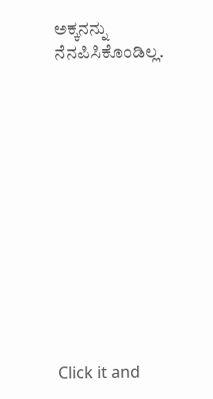ಅಕ್ಕನನ್ನು ನೆನಪಿಸಿಕೊಂಡಿಲ್ಲ.












Click it and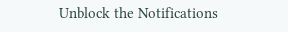Unblock the Notifications